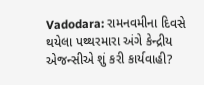Vadodara: રામનવમીના દિવસે થયેલા પથ્થરમારા અંગે કેન્દ્રીય એજન્સીએ શું કરી કાર્યવાહી?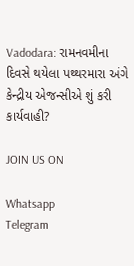Vadodara: રામનવમીના દિવસે થયેલા પથ્થરમારા અંગે કેન્દ્રીય એજન્સીએ શું કરી કાર્યવાહી?

JOIN US ON

Whatsapp
Telegram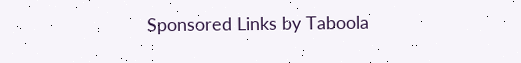Sponsored Links by Taboola